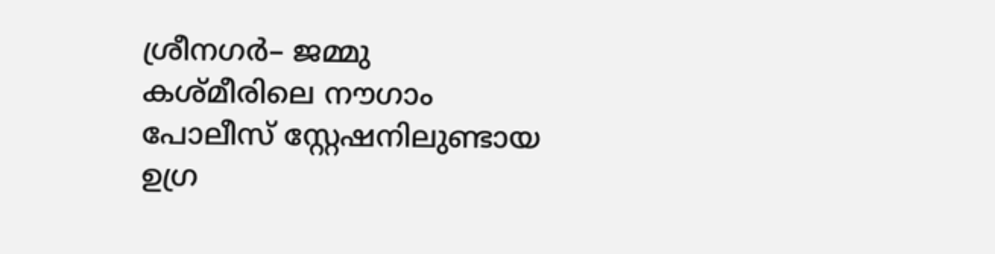ശ്രീനഗർ– ജമ്മു കശ്മീരിലെ നൗഗാം പോലീസ് സ്റ്റേഷനിലുണ്ടായ ഉഗ്ര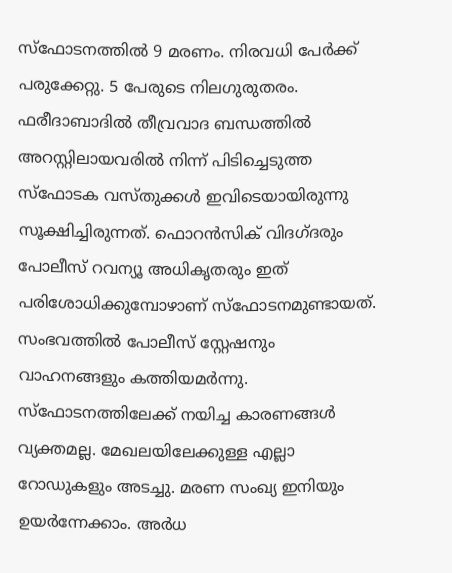സ്ഫോടനത്തിൽ 9 മരണം. നിരവധി പേർക്ക് പരുക്കേറ്റു. 5 പേരുടെ നിലഗുരുതരം. ഫരീദാബാദിൽ തീവ്രവാദ ബന്ധത്തിൽ അറസ്റ്റിലായവരിൽ നിന്ന് പിടിച്ചെടുത്ത സ്ഫോടക വസ്തുക്കൾ ഇവിടെയായിരുന്നു സൂക്ഷിച്ചിരുന്നത്. ഫൊറൻസിക് വിദഗ്ദരും പോലീസ് റവന്യൂ അധികൃതരും ഇത് പരിശോധിക്കുമ്പോഴാണ് സ്ഫോടനമുണ്ടായത്. സംഭവത്തിൽ പോലീസ് സ്റ്റേഷനും വാഹനങ്ങളും കത്തിയമർന്നു.
സ്ഫോടനത്തിലേക്ക് നയിച്ച കാരണങ്ങൾ വ്യക്തമല്ല. മേഖലയിലേക്കുള്ള എല്ലാ റോഡുകളും അടച്ചു. മരണ സംഖ്യ ഇനിയും ഉയർന്നേക്കാം. അർധ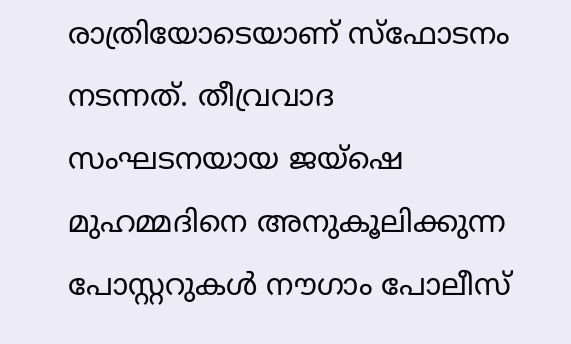രാത്രിയോടെയാണ് സ്ഫോടനം നടന്നത്. തീവ്രവാദ സംഘടനയായ ജയ്ഷെ മുഹമ്മദിനെ അനുകൂലിക്കുന്ന പോസ്റ്ററുകൾ നൗഗാം പോലീസ്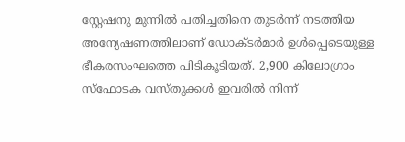സ്റ്റേഷനു മുന്നിൽ പതിച്ചതിനെ തുടർന്ന് നടത്തിയ അന്യേഷണത്തിലാണ് ഡോക്ടർമാർ ഉൾപ്പെടെയുള്ള ഭീകരസംഘത്തെ പിടികൂടിയത്. 2,900 കിലോഗ്രാം സ്ഫോടക വസ്തുക്കൾ ഇവരിൽ നിന്ന്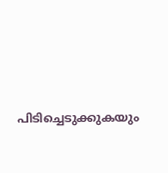പിടിച്ചെടുക്കുകയും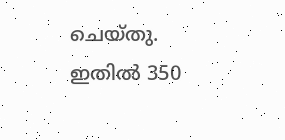ചെയ്തു. ഇതിൽ 350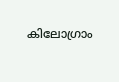കിലോഗ്രാം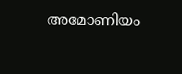അമോണിയം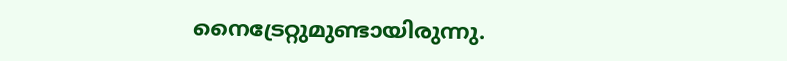നൈട്രേറ്റുമുണ്ടായിരുന്നു.